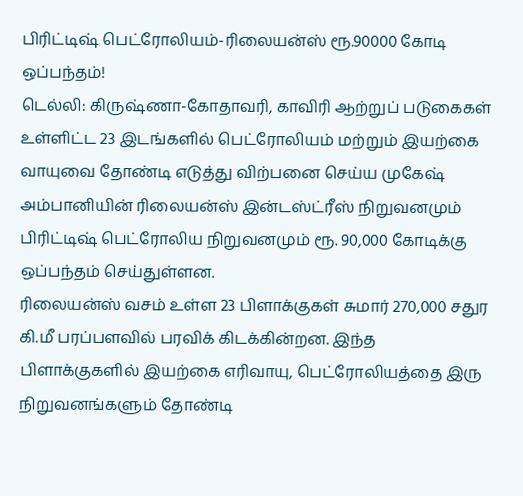பிரிட்டிஷ் பெட்ரோலியம்-ரிலையன்ஸ் ரூ.90000 கோடி ஒப்பந்தம்!
டெல்லி: கிருஷ்ணா-கோதாவரி, காவிரி ஆற்றுப் படுகைகள் உள்ளிட்ட 23 இடங்களில் பெட்ரோலியம் மற்றும் இயற்கை வாயுவை தோண்டி எடுத்து விற்பனை செய்ய முகேஷ் அம்பானியின் ரிலையன்ஸ் இன்டஸ்ட்ரீஸ் நிறுவனமும் பிரிட்டிஷ் பெட்ரோலிய நிறுவனமும் ரூ. 90,000 கோடிக்கு ஒப்பந்தம் செய்துள்ளன.
ரிலையன்ஸ் வசம் உள்ள 23 பிளாக்குகள் சுமார் 270,000 சதுர கி.மீ பரப்பளவில் பரவிக் கிடக்கின்றன. இந்த பிளாக்குகளில் இயற்கை எரிவாயு, பெட்ரோலியத்தை இரு நிறுவனங்களும் தோண்டி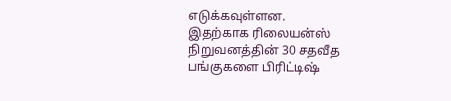எடுக்கவுள்ளன.
இதற்காக ரிலையன்ஸ் நிறுவனத்தின் 30 சதவீத பங்குகளை பிரிட்டிஷ்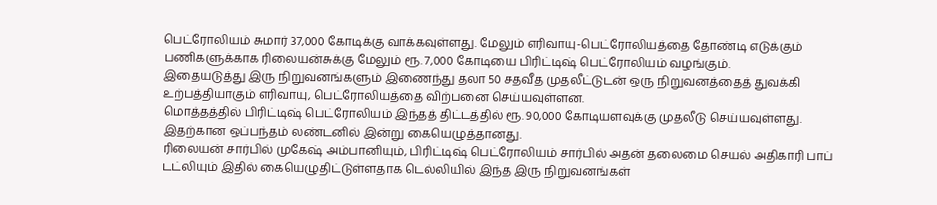பெட்ரோலியம் சுமார் 37,000 கோடிக்கு வாக்கவுள்ளது. மேலும் எரிவாயு-பெட்ரோலியத்தை தோண்டி எடுக்கும் பணிகளுக்காக ரிலையன்சுக்கு மேலும் ரூ. 7,000 கோடியை பிரிட்டிஷ் பெட்ரோலியம் வழங்கும்.
இதையடுத்து இரு நிறுவனங்களும் இணைந்து தலா 50 சதவீத முதலீட்டுடன் ஒரு நிறுவனத்தைத் துவக்கி உற்பத்தியாகும் எரிவாயு, பெட்ரோலியத்தை விற்பனை செய்யவுள்ளன.
மொத்தத்தில் பிரிட்டிஷ் பெட்ரோலியம் இந்தத் திட்டத்தில் ரூ. 90,000 கோடியளவுக்கு முதலீடு செய்யவுள்ளது. இதற்கான ஒப்பந்தம் லண்டனில் இன்று கையெழுத்தானது.
ரிலையன் சார்பில் முகேஷ் அம்பானியும், பிரிட்டிஷ் பெட்ரோலியம் சார்பில் அதன் தலைமை செயல் அதிகாரி பாப் டட்லியும் இதில் கையெழுதிட்டுள்ளதாக டெல்லியில் இந்த இரு நிறுவனங்கள்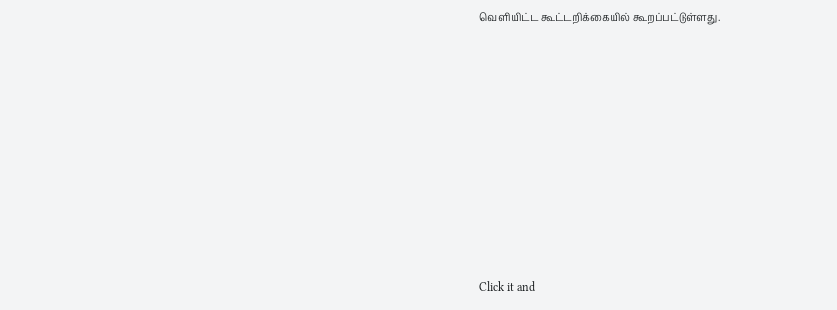வெளியிட்ட கூட்டறிக்கையில் கூறப்பட்டுள்ளது.












Click it and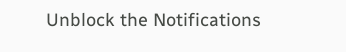Unblock the Notifications